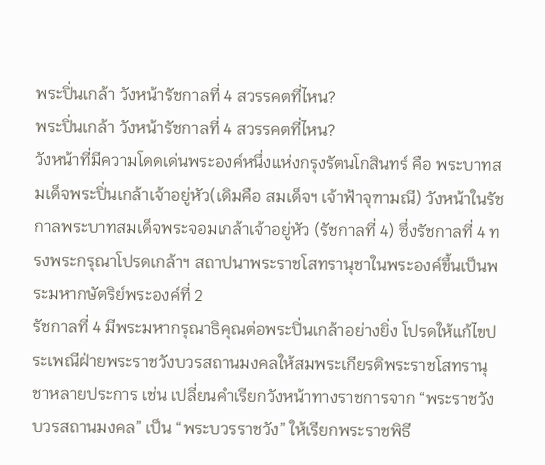พระปิ่นเกล้า วังหน้ารัชกาลที่ 4 สวรรคตที่ไหน?
พระปิ่นเกล้า วังหน้ารัชกาลที่ 4 สวรรคตที่ไหน?
วังหน้าที่มีความโดดเด่นพระองค์หนึ่งแห่งกรุงรัตนโกสินทร์ คือ พระบาทสมเด็จพระปิ่นเกล้าเจ้าอยู่หัว(เดิมคือ สมเด็จฯ เจ้าฟ้าจุฑามณี) วังหน้าในรัชกาลพระบาทสมเด็จพระจอมเกล้าเจ้าอยู่หัว (รัชกาลที่ 4) ซึ่งรัชกาลที่ 4 ทรงพระกรุณาโปรดเกล้าฯ สถาปนาพระราชโสทรานุชาในพระองค์ขึ้นเป็นพระมหากษัตริย์พระองค์ที่ 2
รัชกาลที่ 4 มีพระมหากรุณาธิคุณต่อพระปิ่นเกล้าอย่างยิ่ง โปรดให้แก้ไขประเพณีฝ่ายพระราชวังบวรสถานมงคลให้สมพระเกียรติพระราชโสทรานุชาหลายประการ เช่น เปลี่ยนคำเรียกวังหน้าทางราชการจาก “พระราชวังบวรสถานมงคล” เป็น “พระบวรราชวัง” ให้เรียกพระราชพิธี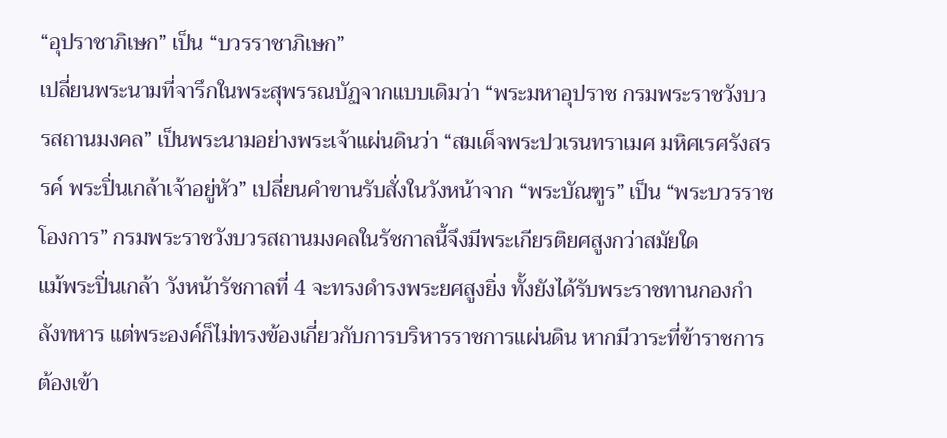“อุปราชาภิเษก” เป็น “บวรราชาภิเษก”
เปลี่ยนพระนามที่จารึกในพระสุพรรณบัฏจากแบบเดิมว่า “พระมหาอุปราช กรมพระราชวังบวรสถานมงคล” เป็นพระนามอย่างพระเจ้าแผ่นดินว่า “สมเด็จพระปวเรนทราเมศ มหิศเรศรังสรรค์ พระปิ่นเกล้าเจ้าอยู่หัว” เปลี่ยนคำขานรับสั่งในวังหน้าจาก “พระบัณฑูร” เป็น “พระบวรราชโองการ” กรมพระราชวังบวรสถานมงคลในรัชกาลนี้จึงมีพระเกียรติยศสูงกว่าสมัยใด
แม้พระปิ่นเกล้า วังหน้ารัชกาลที่ 4 จะทรงดำรงพระยศสูงยิ่ง ทั้งยังได้รับพระราชทานกองกำลังทหาร แต่พระองค์ก็ไม่ทรงข้องเกี่ยวกับการบริหารราชการแผ่นดิน หากมีวาระที่ข้าราชการต้องเข้า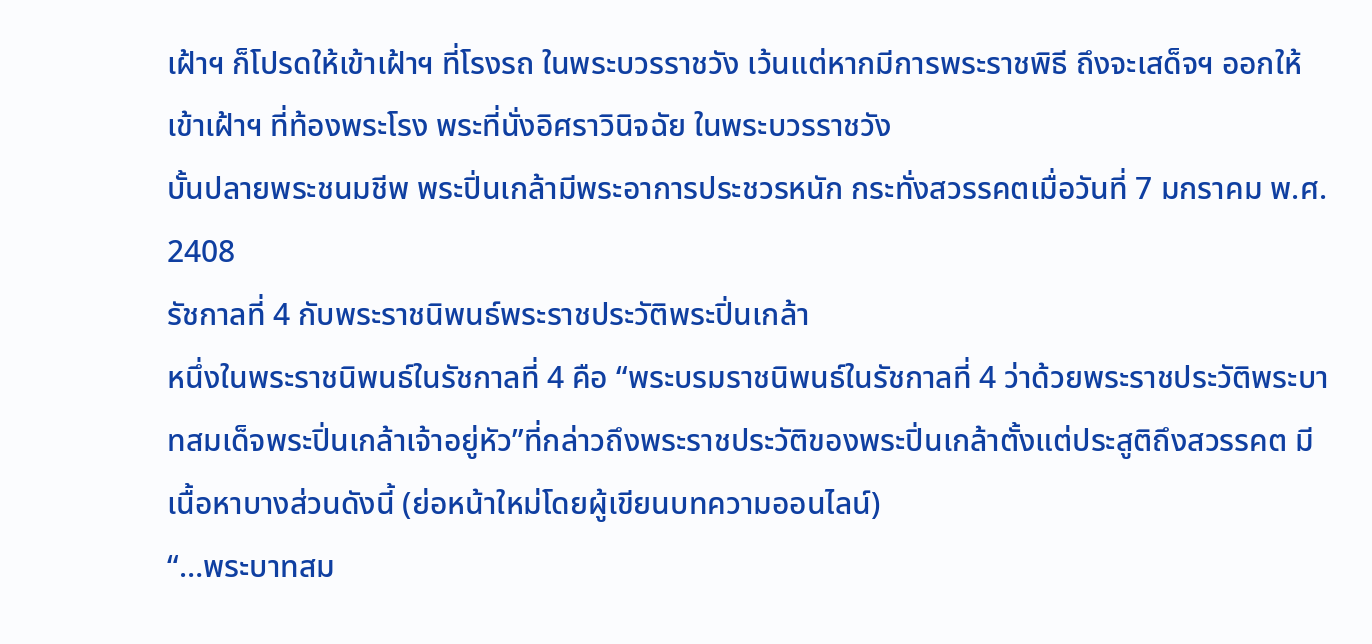เฝ้าฯ ก็โปรดให้เข้าเฝ้าฯ ที่โรงรถ ในพระบวรราชวัง เว้นแต่หากมีการพระราชพิธี ถึงจะเสด็จฯ ออกให้เข้าเฝ้าฯ ที่ท้องพระโรง พระที่นั่งอิศราวินิจฉัย ในพระบวรราชวัง
บั้นปลายพระชนมชีพ พระปิ่นเกล้ามีพระอาการประชวรหนัก กระทั่งสวรรคตเมื่อวันที่ 7 มกราคม พ.ศ. 2408
รัชกาลที่ 4 กับพระราชนิพนธ์พระราชประวัติพระปิ่นเกล้า
หนึ่งในพระราชนิพนธ์ในรัชกาลที่ 4 คือ “พระบรมราชนิพนธ์ในรัชกาลที่ 4 ว่าด้วยพระราชประวัติพระบาทสมเด็จพระปิ่นเกล้าเจ้าอยู่หัว”ที่กล่าวถึงพระราชประวัติของพระปิ่นเกล้าตั้งแต่ประสูติถึงสวรรคต มีเนื้อหาบางส่วนดังนี้ (ย่อหน้าใหม่โดยผู้เขียนบทความออนไลน์)
“…พระบาทสม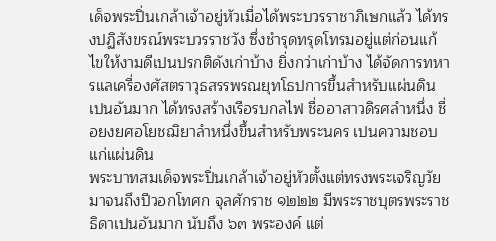เด็จพระปิ่นเกล้าเจ้าอยู่หัวเมื่อได้พระบวรราชาภิเษกแล้ว ได้ทรงปฏิสังขรณ์พระบวรราชวัง ซึ่งชำรุดทรุดโทรมอยู่แต่ก่อนแก้ไขให้งามดีเปนปรกติดังเก่าบ้าง ยิ่งกว่าเก่าบ้าง ได้จัดการทหารแลเครื่องศัสตราวุธสรรพรณยุทโธปการขึ้นสำหรับแผ่นดินเปนอันมาก ได้ทรงสร้างเรือรบกลไฟ ชื่ออาสาวดิรศลำหนึ่ง ชื่อยงยศอโยชฌิยาลำหนึ่งขึ้นสำหรับพระนคร เปนความชอบแก่แผ่นดิน
พระบาทสมเด็จพระปิ่นเกล้าเจ้าอยู่หัวตั้งแต่ทรงพระเจริญวัยมาจนถึงปีวอกโทศก จุลศักราช ๑๒๒๒ มีพระราชบุตรพระราชธิดาเปนอันมาก นับถึง ๖๓ พระองค์ แต่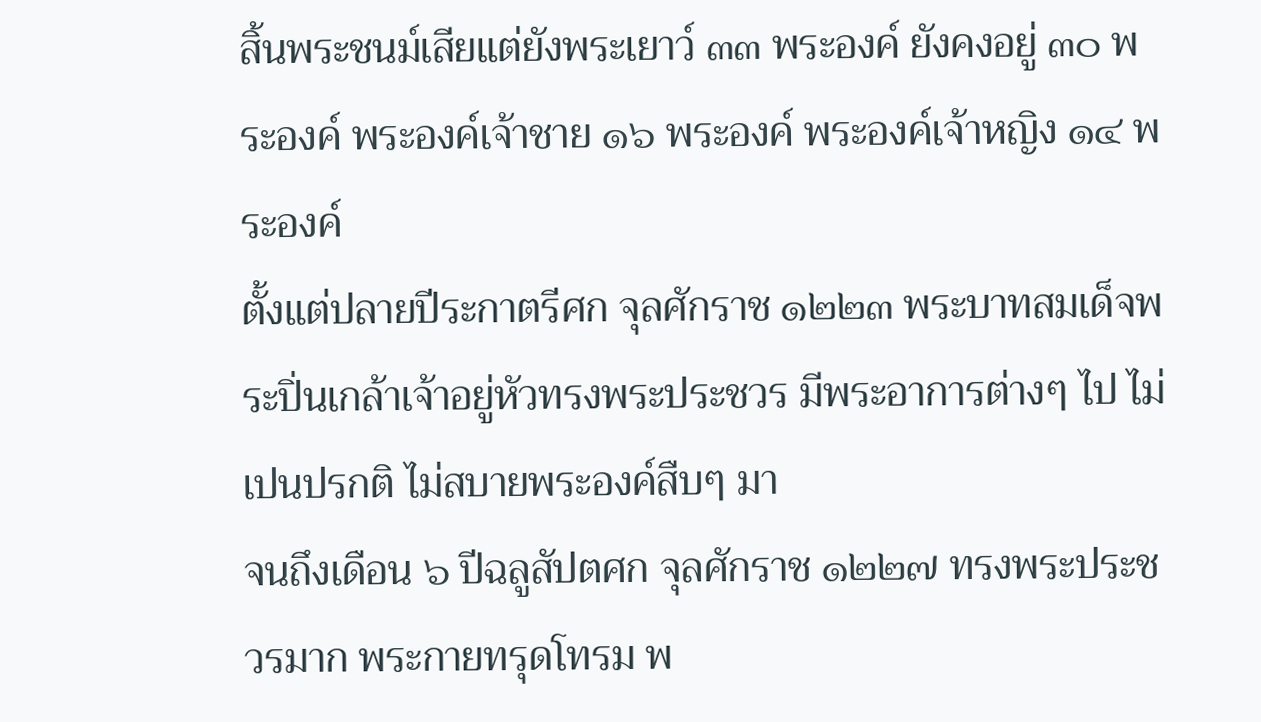สิ้นพระชนม์เสียแต่ยังพระเยาว์ ๓๓ พระองค์ ยังคงอยู่ ๓๐ พระองค์ พระองค์เจ้าชาย ๑๖ พระองค์ พระองค์เจ้าหญิง ๑๔ พระองค์
ตั้งแต่ปลายปีระกาตรีศก จุลศักราช ๑๒๒๓ พระบาทสมเด็จพระปิ่นเกล้าเจ้าอยู่หัวทรงพระประชวร มีพระอาการต่างๆ ไป ไม่เปนปรกติ ไม่สบายพระองค์สืบๆ มา
จนถึงเดือน ๖ ปีฉลูสัปตศก จุลศักราช ๑๒๒๗ ทรงพระประชวรมาก พระกายทรุดโทรม พ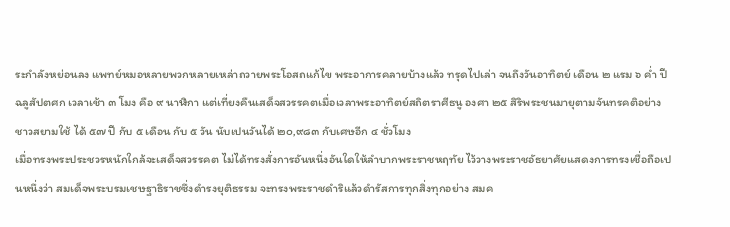ระกำลังหย่อนลง แพทย์หมอหลายพวกหลายเหล่าถวายพระโอสถแก้ไข พระอาการคลายบ้างแล้ว ทรุดไปเล่า จนถึงวันอาทิตย์ เดือน ๒ แรม ๖ ค่ำ ปีฉลูสัปตศก เวลาเช้า ๓ โมง คือ ๙ นาฬิกา แต่เที่ยงคืนเสด็จสวรรคตเมื่อเวลาพระอาทิตย์สถิตราศีธนู องศา ๒๕ สิริพระชนมายุตามจันทรคติอย่างชาวสยามใช้ ได้ ๕๗ ปี กับ ๕ เดือน กับ ๕ วัน นับเปนวันได้ ๒๐,๙๘๓ กับเศษอีก ๔ ชั่วโมง
เมื่อทรงพระประชวรหนักใกล้จะเสด็จสวรรคต ไม่ได้ทรงสั่งการอันหนึ่งอันใดให้ลำบากพระราชหฤทัย ไว้วางพระราชอัธยาศัยแสดงการทรงเชื่อถือเปนหนึ่งว่า สมเด็จพระบรมเชษฐาธิราชซึ่งดำรงยุติธรรม จะทรงพระราชดำริแล้วดำรัสการทุกสิ่งทุกอย่าง สมค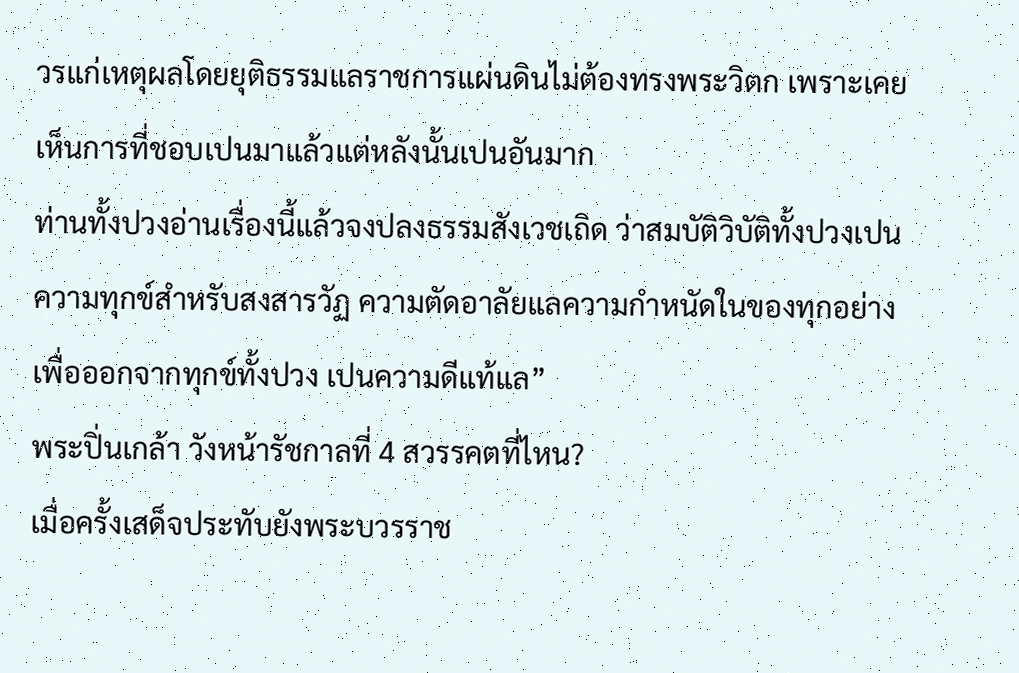วรแก่เหตุผลโดยยุติธรรมแลราชการแผ่นดินไม่ต้องทรงพระวิตก เพราะเคยเห็นการที่ชอบเปนมาแล้วแต่หลังนั้นเปนอันมาก
ท่านทั้งปวงอ่านเรื่องนี้แล้วจงปลงธรรมสังเวชเถิด ว่าสมบัติวิบัติทั้งปวงเปนความทุกข์สำหรับสงสารวัฏ ความตัดอาลัยแลความกำหนัดในของทุกอย่างเพื่อออกจากทุกข์ทั้งปวง เปนความดีแท้แล”
พระปิ่นเกล้า วังหน้ารัชกาลที่ 4 สวรรคตที่ไหน?
เมื่อครั้งเสด็จประทับยังพระบวรราช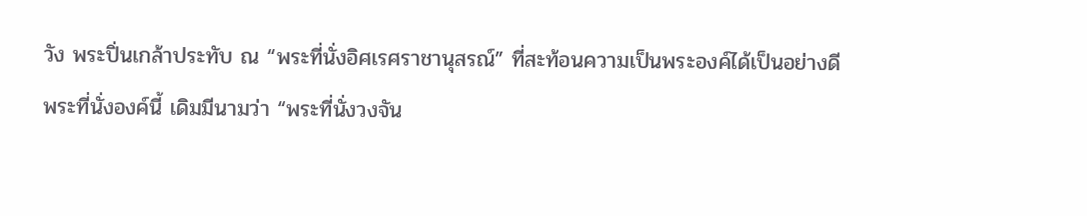วัง พระปิ่นเกล้าประทับ ณ “พระที่นั่งอิศเรศราชานุสรณ์” ที่สะท้อนความเป็นพระองค์ได้เป็นอย่างดี
พระที่นั่งองค์นี้ เดิมมีนามว่า “พระที่นั่งวงจัน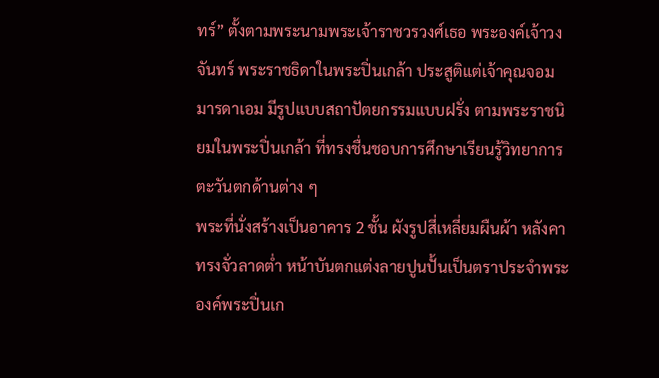ทร์” ตั้งตามพระนามพระเจ้าราชวรวงศ์เธอ พระองค์เจ้าวงจันทร์ พระราชธิดาในพระปิ่นเกล้า ประสูติแต่เจ้าคุณจอมมารดาเอม มีรูปแบบสถาปัตยกรรมแบบฝรั่ง ตามพระราชนิยมในพระปิ่นเกล้า ที่ทรงชื่นชอบการศึกษาเรียนรู้วิทยาการตะวันตกด้านต่าง ๆ
พระที่นั่งสร้างเป็นอาคาร 2 ชั้น ผังรูปสี่เหลี่ยมผืนผ้า หลังคาทรงจั่วลาดต่ำ หน้าบันตกแต่งลายปูนปั้นเป็นตราประจำพระองค์พระปิ่นเก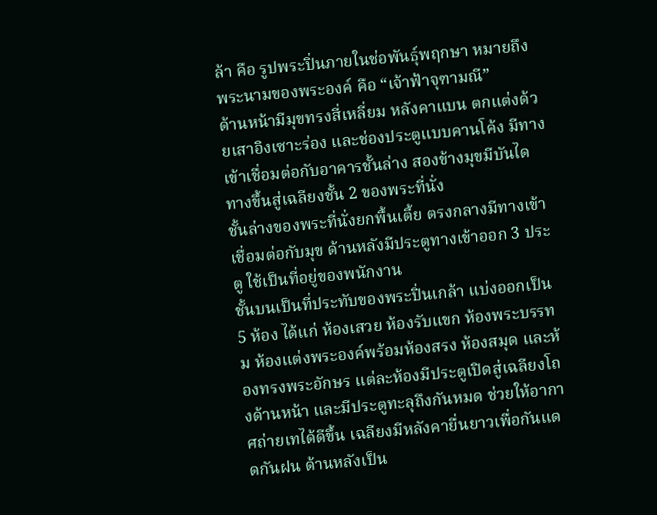ล้า คือ รูปพระปิ่นภายในช่อพันธุ์พฤกษา หมายถึงพระนามของพระองค์ คือ “เจ้าฟ้าจุฑามณี”
ด้านหน้ามีมุขทรงสี่เหลี่ยม หลังคาแบน ตกแต่งด้วยเสาอิงเซาะร่อง และช่องประตูแบบคานโค้ง มีทางเข้าเชื่อมต่อกับอาคารชั้นล่าง สองข้างมุขมีบันไดทางขึ้นสู่เฉลียงชั้น 2 ของพระที่นั่ง
ชั้นล่างของพระที่นั่งยกพื้นเตี้ย ตรงกลางมีทางเข้าเชื่อมต่อกับมุข ด้านหลังมีประตูทางเข้าออก 3 ประตู ใช้เป็นที่อยู่ของพนักงาน
ชั้นบนเป็นที่ประทับของพระปิ่นเกล้า แบ่งออกเป็น 5 ห้อง ได้แก่ ห้องเสวย ห้องรับแขก ห้องพระบรรทม ห้องแต่งพระองค์พร้อมห้องสรง ห้องสมุด และห้องทรงพระอักษร แต่ละห้องมีประตูเปิดสู่เฉลียงโถงด้านหน้า และมีประตูทะลุถึงกันหมด ช่วยให้อากาศถ่ายเทได้ดีขึ้น เฉลียงมีหลังคายื่นยาวเพื่อกันแดดกันฝน ด้านหลังเป็น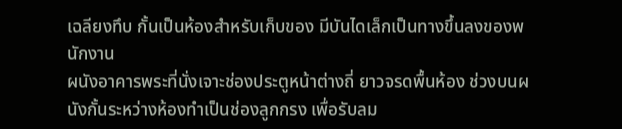เฉลียงทึบ กั้นเป็นห้องสำหรับเก็บของ มีบันไดเล็กเป็นทางขึ้นลงของพนักงาน
ผนังอาคารพระที่นั่งเจาะช่องประตูหน้าต่างถี่ ยาวจรดพื้นห้อง ช่วงบนผนังกั้นระหว่างห้องทำเป็นช่องลูกกรง เพื่อรับลม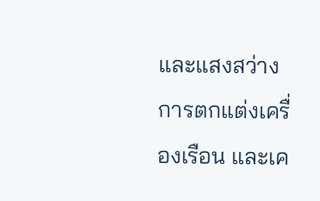และแสงสว่าง การตกแต่งเครื่องเรือน และเค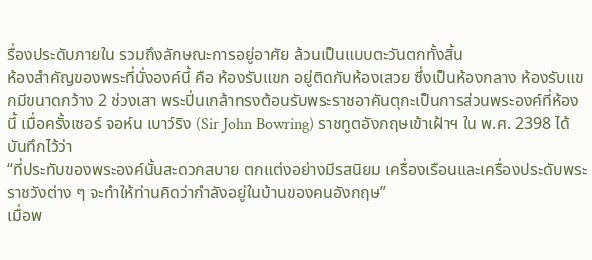รื่องประดับภายใน รวมถึงลักษณะการอยู่อาศัย ล้วนเป็นแบบตะวันตกทั้งสิ้น
ห้องสำคัญของพระที่นั่งองค์นี้ คือ ห้องรับแขก อยู่ติดกับห้องเสวย ซึ่งเป็นห้องกลาง ห้องรับแขกมีขนาดกว้าง 2 ช่วงเสา พระปิ่นเกล้าทรงต้อนรับพระราชอาคันตุกะเป็นการส่วนพระองค์ที่ห้องนี้ เมื่อครั้งเซอร์ จอห์น เบาว์ริง (Sir John Bowring) ราชทูตอังกฤษเข้าเฝ้าฯ ใน พ.ศ. 2398 ได้บันทึกไว้ว่า
“ที่ประทับของพระองค์นั้นสะดวกสบาย ตกแต่งอย่างมีรสนิยม เครื่องเรือนและเครื่องประดับพระราชวังต่าง ๆ จะทำให้ท่านคิดว่ากำลังอยู่ในบ้านของคนอังกฤษ”
เมื่อพ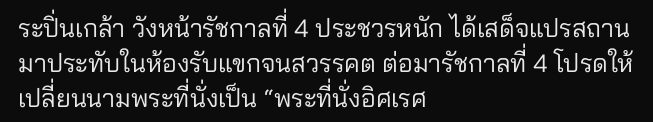ระปิ่นเกล้า วังหน้ารัชกาลที่ 4 ประชวรหนัก ได้เสด็จแปรสถานมาประทับในห้องรับแขกจนสวรรคต ต่อมารัชกาลที่ 4 โปรดให้เปลี่ยนนามพระที่นั่งเป็น “พระที่นั่งอิศเรศ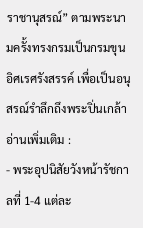ราชานุสรณ์” ตามพระนามครั้งทรงกรมเป็นกรมขุนอิศเรศรังสรรค์ เพื่อเป็นอนุสรณ์รำลึกถึงพระปิ่นเกล้า
อ่านเพิ่มเติม :
- พระอุปนิสัยวังหน้ารัชกาลที่ 1-4 แต่ละ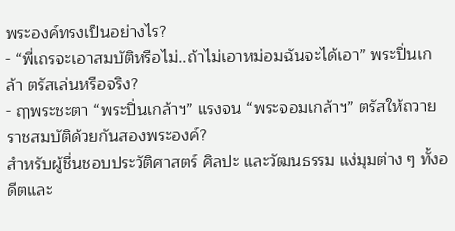พระองค์ทรงเป็นอย่างไร?
- “พี่เถรจะเอาสมบัติหรือไม่..ถ้าไม่เอาหม่อมฉันจะได้เอา” พระปิ่นเกล้า ตรัสเล่นหรือจริง?
- ฤๅพระชะตา “พระปิ่นเกล้าฯ” แรงจน “พระจอมเกล้าฯ” ตรัสให้ถวายราชสมบัติด้วยกันสองพระองค์?
สำหรับผู้ชื่นชอบประวัติศาสตร์ ศิลปะ และวัฒนธรรม แง่มุมต่าง ๆ ทั้งอดีตและ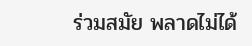ร่วมสมัย พลาดไม่ได้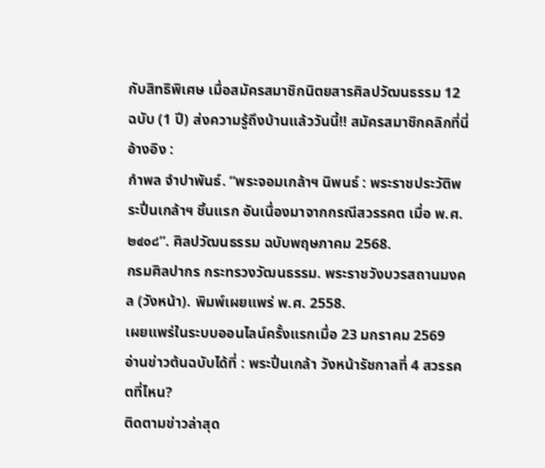กับสิทธิพิเศษ เมื่อสมัครสมาชิกนิตยสารศิลปวัฒนธรรม 12 ฉบับ (1 ปี) ส่งความรู้ถึงบ้านแล้ววันนี้!! สมัครสมาชิกคลิกที่นี่
อ้างอิง :
กำพล จำปาพันธ์. “พระจอมเกล้าฯ นิพนธ์ : พระราชประวัติพระปิ่นเกล้าฯ ชิ้นแรก อันเนื่องมาจากกรณีสวรรคต เมื่อ พ.ศ. ๒๔๐๘”. ศิลปวัฒนธรรม ฉบับพฤษภาคม 2568.
กรมศิลปากร กระทรวงวัฒนธรรม. พระราชวังบวรสถานมงคล (วังหน้า). พิมพ์เผยแพร่ พ.ศ. 2558.
เผยแพร่ในระบบออนไลน์ครั้งแรกเมื่อ 23 มกราคม 2569
อ่านข่าวต้นฉบับได้ที่ : พระปิ่นเกล้า วังหน้ารัชกาลที่ 4 สวรรคตที่ไหน?
ติดตามข่าวล่าสุด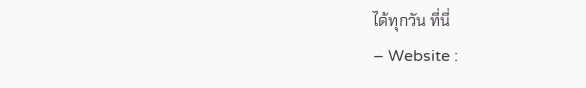ได้ทุกวัน ที่นี่
– Website :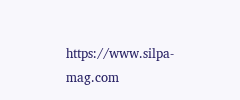https://www.silpa-mag.com